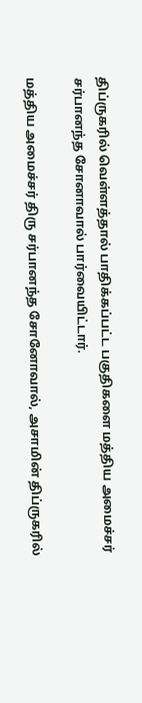திப்ருகரில் வெள்ளத்தால் பாதிக்கப்பட்ட பகுதிகளை மத்திய அமைச்சர் சர்பானந்த சோனாவால் பார்வையிட்டார்.

மத்திய அமைச்சர் திரு சர்பானந்த சோனோவால், அசாமின் திப்ருகரில்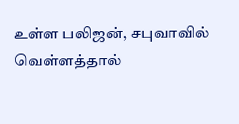உள்ள பலிஜன், சபுவாவில் வெள்ளத்தால்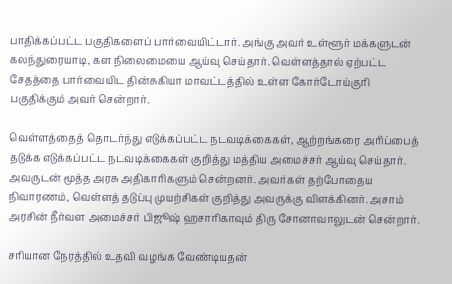பாதிக்கப்பட்ட பகுதிகளைப் பார்வையிட்டார். அங்கு அவர் உள்ளூர் மக்களுடன் கலந்துரையாடி, கள நிலைமையை ஆய்வு செய்தார். வெள்ளத்தால் ஏற்பட்ட சேதத்தை பார்வையிட தின்சுகியா மாவட்டத்தில் உள்ள கோர்டோய்குரி பகுதிக்கும் அவர் சென்றார்.

வெள்ளத்தைத் தொடர்ந்து எடுக்கப்பட்ட நடவடிக்கைகள், ஆற்றங்கரை அரிப்பைத் தடுக்க எடுக்கப்பட்ட நடவடிக்கைகள் குறித்து மத்திய அமைச்சர் ஆய்வு செய்தார். அவருடன் மூத்த அரசு அதிகாரிகளும் சென்றனர். அவர்கள் தற்போதைய நிவாரணம், வெள்ளத் தடுப்பு முயற்சிகள் குறித்து அவருக்கு விளக்கினர். அசாம் அரசின் நீர்வள அமைச்சர் பிஜூஷ் ஹசாரிகாவும் திரு சோனாவாலுடன் சென்றார்.

சரியான நேரத்தில் உதவி வழங்க வேண்டியதன்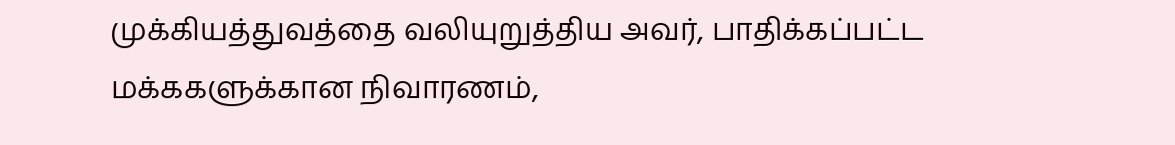முக்கியத்துவத்தை வலியுறுத்திய அவர், பாதிக்கப்பட்ட மக்ககளுக்கான நிவாரணம்,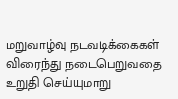மறுவாழ்வு நடவடிக்கைகள் விரைந்து நடைபெறுவதை உறுதி செய்யுமாறு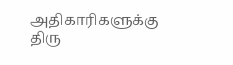அதிகாரிகளுக்கு திரு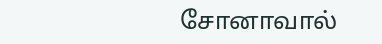சோனாவால்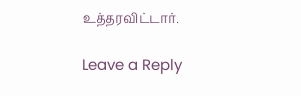உத்தரவிட்டார்.

Leave a Reply